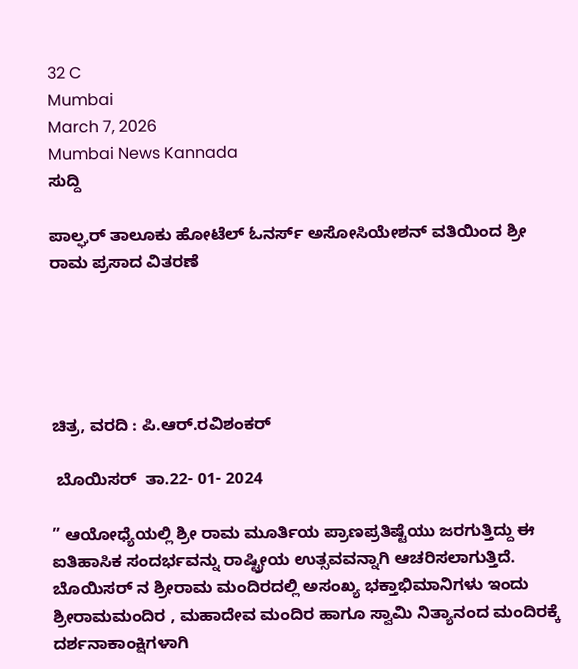32 C
Mumbai
March 7, 2026
Mumbai News Kannada
ಸುದ್ದಿ

ಪಾಲ್ಘರ್ ತಾಲೂಕು ಹೋಟೆಲ್ ಓನರ್ಸ್ ಅಸೋಸಿಯೇಶನ್ ವತಿಯಿಂದ ಶ್ರೀ ರಾಮ ಪ್ರಸಾದ ವಿತರಣೆ





ಚಿತ್ರ, ವರದಿ : ಪಿ.ಆರ್.ರವಿಶಂಕರ್

 ಬೊಯಿಸರ್  ತಾ.22- 01- 2024

” ಆಯೋಧ್ಯೆಯಲ್ಲಿ ಶ್ರೀ ರಾಮ ಮೂರ್ತಿಯ ಪ್ರಾಣಪ್ರತಿಷ್ಟೆಯು ಜರಗುತ್ತಿದ್ದು ಈ ಐತಿಹಾಸಿಕ ಸಂದರ್ಭವನ್ನು ರಾಷ್ಟ್ರೀಯ ಉತ್ಸವವನ್ನಾಗಿ ಆಚರಿಸಲಾಗುತ್ತಿದೆ.  ಬೊಯಿಸರ್ ನ ಶ್ರೀರಾಮ ಮಂದಿರದಲ್ಲಿ ಅಸಂಖ್ಯ ಭಕ್ತಾಭಿಮಾನಿಗಳು ಇಂದು ಶ್ರೀರಾಮಮಂದಿರ , ಮಹಾದೇವ ಮಂದಿರ ಹಾಗೂ ಸ್ವಾಮಿ ನಿತ್ಯಾನಂದ ಮಂದಿರಕ್ಕೆ ದರ್ಶನಾಕಾಂಕ್ಷಿಗಳಾಗಿ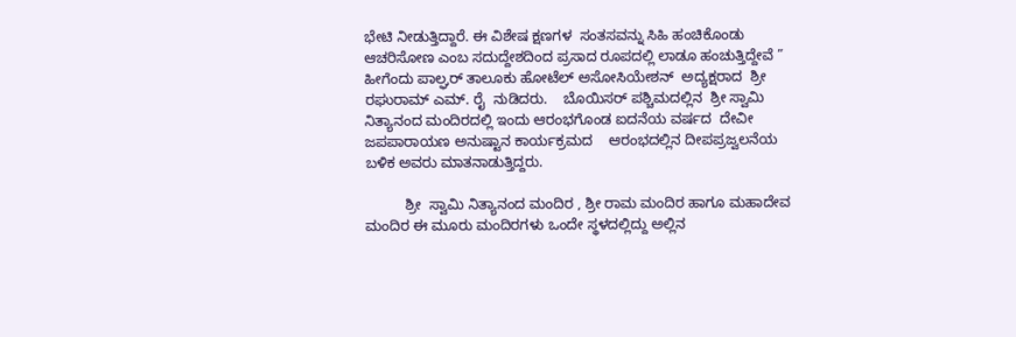ಭೇಟಿ ನೀಡುತ್ತಿದ್ದಾರೆ. ಈ ವಿಶೇಷ ಕ್ಷಣಗಳ  ಸಂತಸವನ್ನು ಸಿಹಿ ಹಂಚಿಕೊಂಡು ಆಚರಿಸೋಣ ಎಂಬ ಸದುದ್ದೇಶದಿಂದ ಪ್ರಸಾದ ರೂಪದಲ್ಲಿ ಲಾಡೂ ಹಂಚುತ್ತಿದ್ದೇವೆ ” ಹೀಗೆಂದು ಪಾಲ್ಘರ್ ತಾಲೂಕು ಹೋಟೆಲ್ ಅಸೋಸಿಯೇಶನ್  ಅದ್ಯಕ್ಷರಾದ  ಶ್ರೀ  ರಘುರಾಮ್ ಎಮ್. ರೈ  ನುಡಿದರು.    ಬೊಯಿಸರ್ ಪಶ್ಚಿಮದಲ್ಲಿನ  ಶ್ರೀ ಸ್ವಾಮಿ ನಿತ್ಯಾನಂದ ಮಂದಿರದಲ್ಲಿ ಇಂದು ಆರಂಭಗೊಂಡ ಐದನೆಯ ವರ್ಷದ  ದೇವೀ ಜಪಪಾರಾಯಣ ಅನುಷ್ಟಾನ ಕಾರ್ಯಕ್ರಮದ    ಆರಂಭದಲ್ಲಿನ ದೀಪಪ್ರಜ್ವಲನೆಯ ಬಳಿಕ ಅವರು ಮಾತನಾಡುತ್ತಿದ್ದರು.

          ಶ್ರೀ  ಸ್ವಾಮಿ ನಿತ್ಯಾನಂದ ಮಂದಿರ , ಶ್ರೀ ರಾಮ ಮಂದಿರ ಹಾಗೂ ಮಹಾದೇವ ಮಂದಿರ ಈ ಮೂರು ಮಂದಿರಗಳು ಒಂದೇ ಸ್ಥಳದಲ್ಲಿದ್ದು ಅಲ್ಲಿನ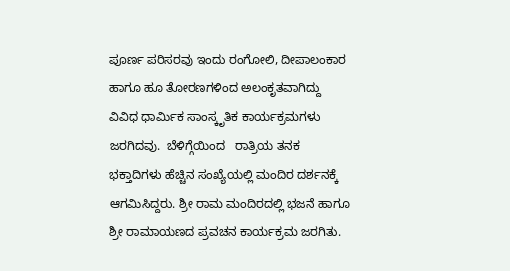ಪೂರ್ಣ ಪರಿಸರವು ಇಂದು ರಂಗೋಲಿ, ದೀಪಾಲಂಕಾರ ಹಾಗೂ ಹೂ ತೋರಣಗಳಿಂದ ಅಲಂಕೃತವಾಗಿದ್ದು ವಿವಿಧ ಧಾರ್ಮಿಕ ಸಾಂಸ್ಕೃತಿಕ ಕಾರ್ಯಕ್ರಮಗಳು ಜರಗಿದವು.  ಬೆಳಿಗ್ಗೆಯಿಂದ   ರಾತ್ರಿಯ ತನಕ  ಭಕ್ತಾದಿಗಳು ಹೆಚ್ಚಿನ ಸಂಖ್ಯೆಯಲ್ಲಿ ಮಂದಿರ ದರ್ಶನಕ್ಕೆ ಆಗಮಿಸಿದ್ದರು. ಶ್ರೀ ರಾಮ ಮಂದಿರದಲ್ಲಿ ಭಜನೆ ಹಾಗೂ ಶ್ರೀ ರಾಮಾಯಣದ ಪ್ರವಚನ ಕಾರ್ಯಕ್ರಮ ಜರಗಿತು.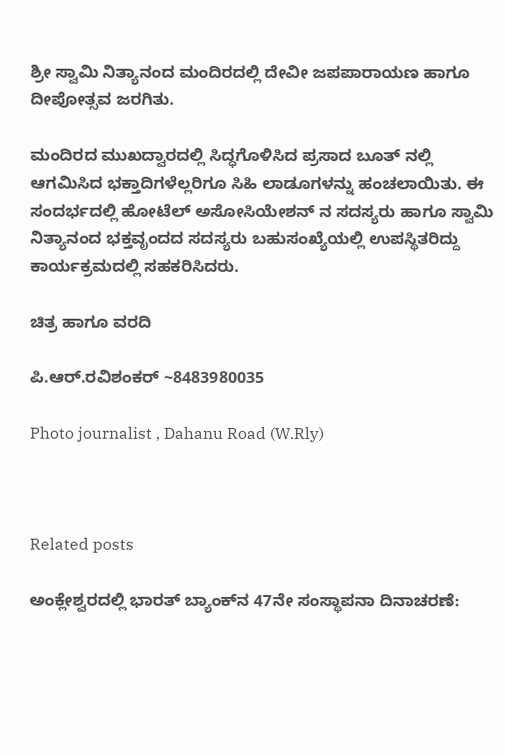ಶ್ರೀ ಸ್ವಾಮಿ ನಿತ್ಯಾನಂದ ಮಂದಿರದಲ್ಲಿ ದೇವೀ ಜಪಪಾರಾಯಣ ಹಾಗೂ ದೀಪೋತ್ಸವ ಜರಗಿತು.

ಮಂದಿರದ ಮುಖದ್ವಾರದಲ್ಲಿ ಸಿದ್ಧಗೊಳಿಸಿದ ಪ್ರಸಾದ ಬೂತ್ ನಲ್ಲಿ  ಆಗಮಿಸಿದ ಭಕ್ತಾದಿಗಳೆಲ್ಲರಿಗೂ ಸಿಹಿ ಲಾಡೂಗಳನ್ನು ಹಂಚಲಾಯಿತು. ಈ ಸಂದರ್ಭದಲ್ಲಿ ಹೋಟೆಲ್ ಅಸೋಸಿಯೇಶನ್ ನ ಸದಸ್ಯರು ಹಾಗೂ ಸ್ವಾಮಿ ನಿತ್ಯಾನಂದ ಭಕ್ತವೃಂದದ ಸದಸ್ಯರು ಬಹುಸಂಖ್ಯೆಯಲ್ಲಿ ಉಪಸ್ಥಿತರಿದ್ದು ಕಾರ್ಯಕ್ರಮದಲ್ಲಿ ಸಹಕರಿಸಿದರು.

ಚಿತ್ರ ಹಾಗೂ ವರದಿ

ಪಿ.ಆರ್.ರವಿಶಂಕರ್ ~8483980035

Photo journalist , Dahanu Road (W.Rly)



Related posts

ಅಂಕ್ಲೇಶ್ವರದಲ್ಲಿ ಭಾರತ್ ಬ್ಯಾಂಕ್‌ನ 47ನೇ ಸಂಸ್ಥಾಪನಾ ದಿನಾಚರಣೆ: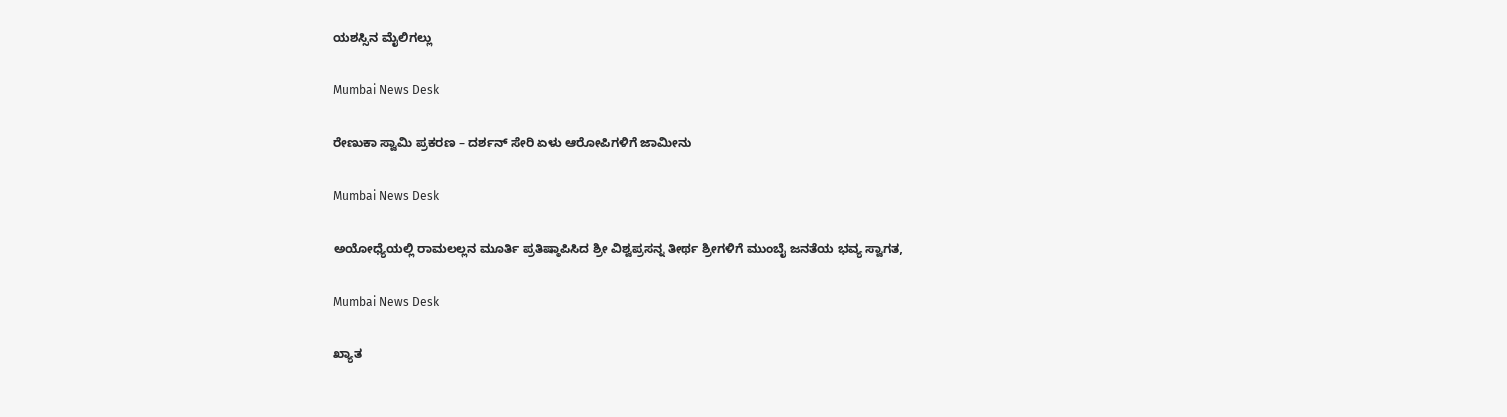ಯಶಸ್ಸಿನ ಮೈಲಿಗಲ್ಲು

Mumbai News Desk

ರೇಣುಕಾ ಸ್ವಾಮಿ ಪ್ರಕರಣ – ದರ್ಶನ್ ಸೇರಿ ಏಳು ಆರೋಪಿಗಳಿಗೆ ಜಾಮೀನು

Mumbai News Desk

ಅಯೋಧ್ಯೆಯಲ್ಲಿ ರಾಮಲಲ್ಲನ ಮೂರ್ತಿ ಪ್ರತಿಷ್ಠಾಪಿಸಿದ ಶ್ರೀ ವಿಶ್ವಪ್ರಸನ್ನ ತೀರ್ಥ ಶ್ರೀಗಳಿಗೆ ಮುಂಬೈ ಜನತೆಯ ಭವ್ಯ ಸ್ವಾಗತ,

Mumbai News Desk

ಖ್ಯಾತ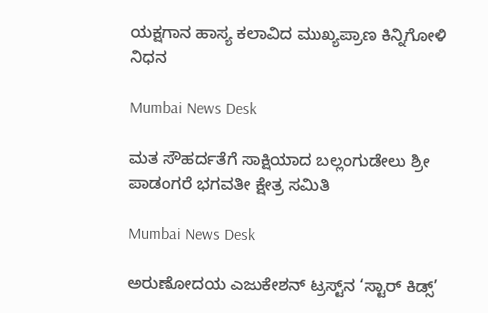ಯಕ್ಷಗಾನ ಹಾಸ್ಯ ಕಲಾವಿದ ಮುಖ್ಯಪ್ರಾಣ ಕಿನ್ನಿಗೋಳಿ ನಿಧನ

Mumbai News Desk

ಮತ ಸೌಹರ್ದತೆಗೆ ಸಾಕ್ಷಿಯಾದ ಬಲ್ಲಂಗುಡೇಲು ಶ್ರೀ ಪಾಡಂಗರೆ ಭಗವತೀ ಕ್ಷೇತ್ರ ಸಮಿತಿ

Mumbai News Desk

ಅರುಣೋದಯ ಎಜುಕೇಶನ್ ಟ್ರಸ್ಟ್‌ನ ‘ಸ್ಟಾರ್ ಕಿಡ್ಸ್’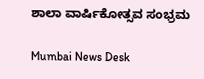ಶಾಲಾ ವಾರ್ಷಿಕೋತ್ಸವ ಸಂಭ್ರಮ

Mumbai News Desk